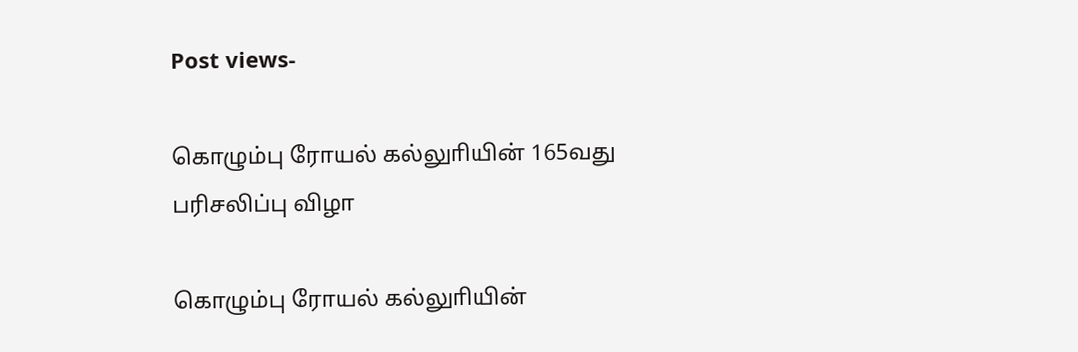Post views-

கொழும்பு ரோயல் கல்லுாியின் 165வது பரிசலிப்பு விழா

கொழும்பு ரோயல் கல்லுாியின்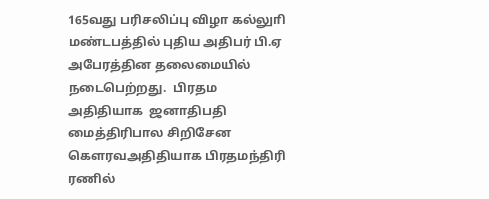165வது பரிசலிப்பு விழா கல்லுாி மண்டபத்தில் புதிய அதிபர் பி.ஏ அபேரத்தின தலைமையில் நடைபெற்றது.  பிரதம அதிதியாக  ஜனாதிபதி மைத்திரிபால சிறிசேன கௌரவஅதிதியாக பிரதமந்திரி ரணில்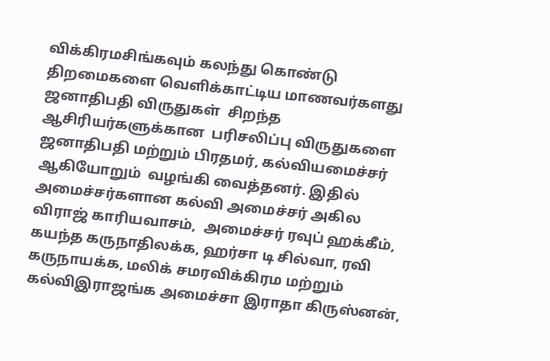விக்கிரமசிங்கவும் கலந்து கொண்டு  திறமைகளை வெளிக்காட்டிய மாணவர்களது ஜனாதிபதி விருதுகள்  சிறந்த ஆசிரியர்களுக்கான  பரிசலிப்பு விருதுகளை ஜனாதிபதி மற்றும் பிரதமர், கல்வியமைச்சர் ஆகியோறும்  வழங்கி வைத்தனர். இதில் அமைச்சர்களான கல்வி அமைச்சர் அகில விராஜ் காரியவாசம்,  அமைச்சர் ரவுப் ஹக்கீம், கயந்த கருநாதிலக்க, ஹர்சா டி சில்வா, ரவி கருநாயக்க, மலிக் சமரவிக்கிரம மற்றும் கல்விஇராஜங்க அமைச்சா இராதா கிருஸ்னன்,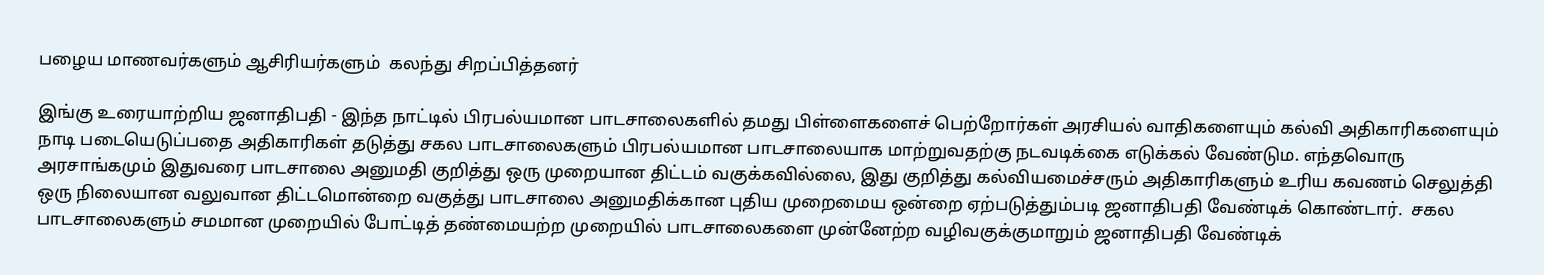பழைய மாணவர்களும் ஆசிரியர்களும்  கலந்து சிறப்பித்தனர்

இங்கு உரையாற்றிய ஜனாதிபதி - இந்த நாட்டில் பிரபல்யமான பாடசாலைகளில் தமது பிள்ளைகளைச் பெற்றோர்கள் அரசியல் வாதிகளையும் கல்வி அதிகாரிகளையும் நாடி படையெடுப்பதை அதிகாரிகள் தடுத்து சகல பாடசாலைகளும் பிரபல்யமான பாடசாலையாக மாற்றுவதற்கு நடவடிக்கை எடுக்கல் வேண்டும. எந்தவொரு அரசாங்கமும் இதுவரை பாடசாலை அனுமதி குறித்து ஒரு முறையான திட்டம் வகுக்கவில்லை, இது குறித்து கல்வியமைச்சரும் அதிகாரிகளும் உரிய கவணம் செலுத்தி ஒரு நிலையான வலுவான திட்டமொன்றை வகுத்து பாடசாலை அனுமதிக்கான புதிய முறைமைய ஒன்றை ஏற்படுத்தும்படி ஜனாதிபதி வேண்டிக் கொண்டார்.  சகல பாடசாலைகளும் சமமான முறையில் போட்டித் தண்மையற்ற முறையில் பாடசாலைகளை முன்னேற்ற வழிவகுக்குமாறும் ஜனாதிபதி வேண்டிக்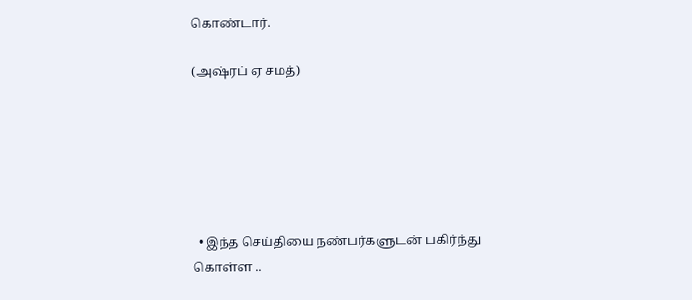கொண்டார்.

(அஷ்ரப் ஏ சமத்)






  • இந்த செய்தியை நண்பர்களுடன் பகிர்ந்து கொள்ள ..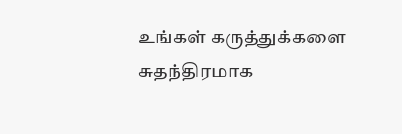உங்கள் கருத்துக்களை சுதந்திரமாக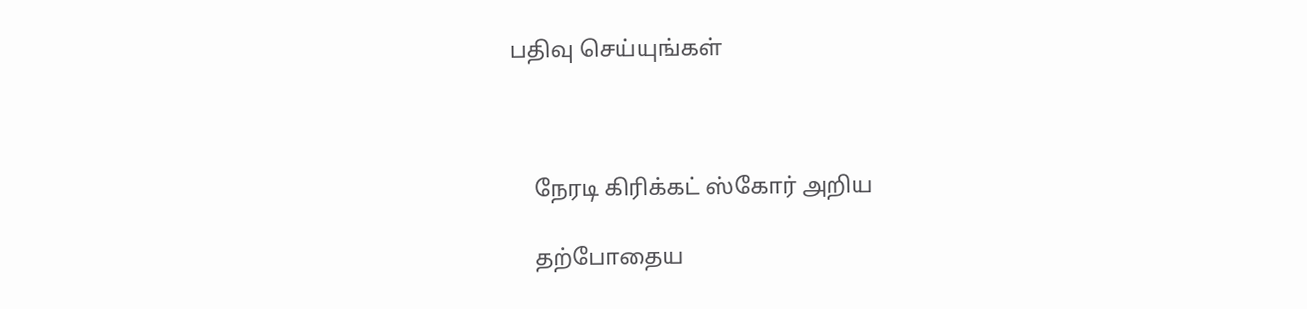பதிவு செய்யுங்கள்



    நேரடி கிரிக்கட் ஸ்கோர் அறிய

    தற்போதைய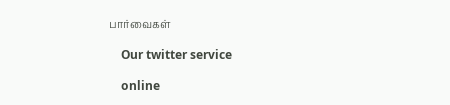பார்வைகள்

    Our twitter service

    online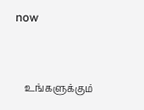now


    உங்களுக்கும்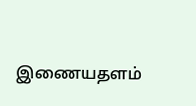இணையதளம்